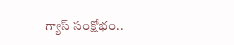గ్యాస్ సంక్షోభం..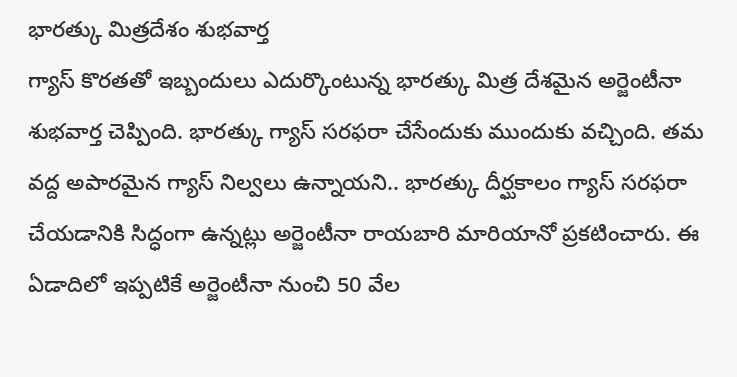భారత్కు మిత్రదేశం శుభవార్త
గ్యాస్ కొరతతో ఇబ్బందులు ఎదుర్కొంటున్న భారత్కు మిత్ర దేశమైన అర్జెంటీనా శుభవార్త చెప్పింది. భారత్కు గ్యాస్ సరఫరా చేసేందుకు ముందుకు వచ్చింది. తమ వద్ద అపారమైన గ్యాస్ నిల్వలు ఉన్నాయని.. భారత్కు దీర్ఘకాలం గ్యాస్ సరఫరా చేయడానికి సిద్ధంగా ఉన్నట్లు అర్జెంటీనా రాయబారి మారియానో ప్రకటించారు. ఈ ఏడాదిలో ఇప్పటికే అర్జెంటీనా నుంచి 50 వేల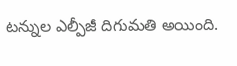టన్నుల ఎల్పీజీ దిగుమతి అయింది.